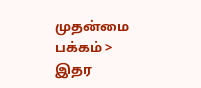முதன்மை பக்கம் > இதர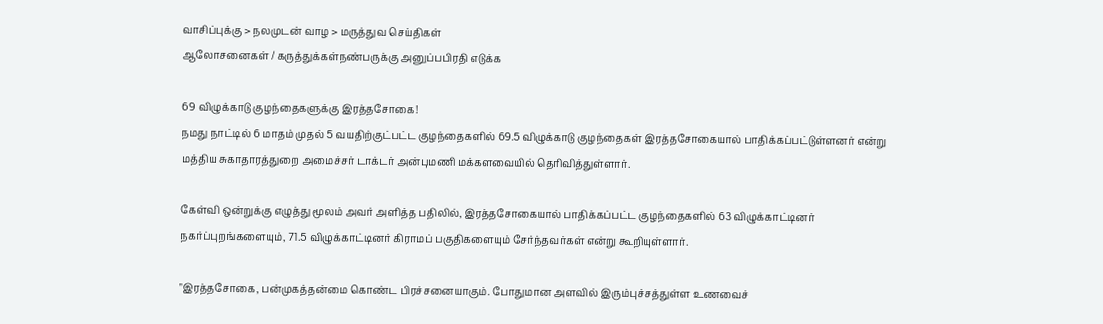வாசிப்புக்கு > நலமுடன் வாழ > மருத்துவ செய்திகள்
ஆலோசனைகள் / கருத்துக்கள்நண்பருக்கு அனுப்பபிரதி எடுக்க

69 விழு‌க்காடு குழந்தைகளுக்கு இரத்தசோகை!
நமது நா‌ட்டி‌ல் 6 மாதம் முதல் 5 வயதிற்குட்பட்ட குழந்தைகளில் 69.5 விழு‌க்காடு குழந்தைகள் இரத்தசோகையால் பாதிக்கப்பட்டுள்ளனர் என்று மத்திய சுகாதாரத்துறை அமைச்சர் டாக்டர் அன்புமணி மக்களவையில் தெரிவித்துள்ளார்.

கேள்வி ஒன்றுக்கு எழுத்து மூலம் அவ‌ர் அளித்த பதிலில், இரத்தசோகையால் பாதிக்கப்பட்ட குழந்தைகளில் 63 விழு‌க்கா‌ட்டின‌ர் நகர்ப்புறங்களையும், 71.5 விழு‌க்கா‌ட்டின‌ர் கிராமப் பகுதிகளையும் சேர்ந்தவர்கள் என்று கூறியுள்ளார்.

"இரத்தசோகை, பன்முகத்தன்மை கொண்ட பிரச்சனையாகும். போதுமான அளவில் இரும்புச்சத்துள்ள உணவைச்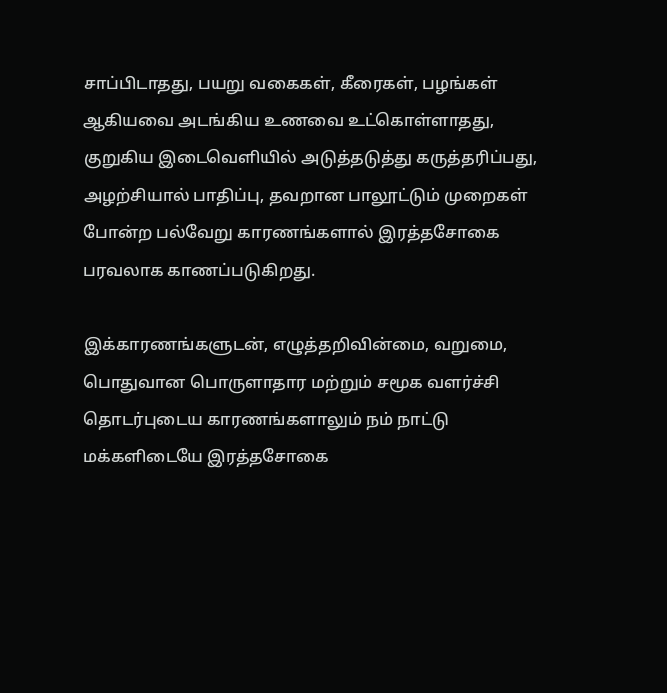சாப்பிடாதது, பயறு வகைகள், கீரைகள், பழங்கள் ஆகியவை அடங்கிய உணவை உட்கொள்ளாதது, குறுகிய இடைவெளியில் அடுத்தடுத்து கருத்தரிப்பது, அழற்சியால் பாதிப்பு, தவறான பாலூட்டும் முறைகள் போன்ற பல்வேறு காரணங்களால் இரத்தசோகை பரவலாக காணப்படுகிறது.

இக்காரணங்களுடன், எழுத்தறிவின்மை, வறுமை, பொதுவான பொருளாதார மற்றும் சமூக வளர்ச்சி தொடர்புடைய காரணங்களாலும் நம் நாட்டு மக்களிடையே இரத்தசோகை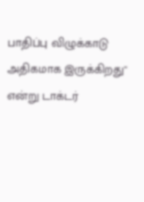பா‌தி‌ப்பு ‌விழு‌க்காடு அதிகமாக இருக்கிறது" எ‌ன்று டாக்டர்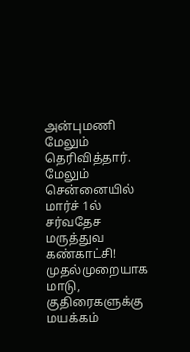அன்புமணி மேலும் தெரி‌வி‌த்தா‌ர்.
மேலும்
செ‌ன்னை‌யி‌ல் மா‌ர்‌ச் 1ல் ச‌ர்வதேச மரு‌த்துவ க‌ண்கா‌ட்‌சி!
முதல்முறையாக மாடு, குதிரைகளுக்கு மயக்கம்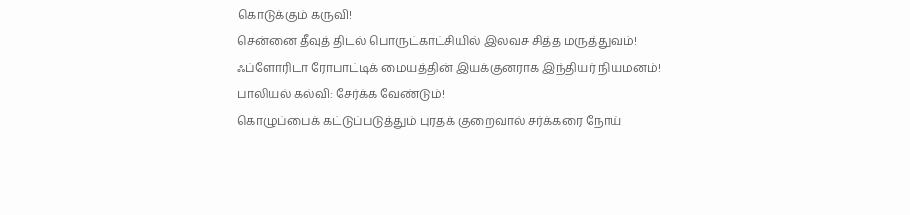கொடுக்கும் கருவி!
சென்னை தீவுத் திடல் பொருட்காட்சியில் இலவச சித்த மருத்துவ‌ம்!
ஃ‌ப்ளோ‌ரிடா ரோபா‌ட்டி‌க் மைய‌த்‌தி‌ன் இய‌க்குனராக இ‌ந்‌திய‌ர் ‌நியமன‌ம்!
பா‌லிய‌ல் க‌ல்‌வி: சேர்க்க வேண்டும்!
கொழு‌ப்பை‌க் க‌‌ட்டு‌ப்படு‌த்து‌ம் புரதக் குறைவா‌ல் ச‌ர்‌க்கரை நோ‌ய்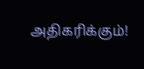அ‌திக‌ரி‌க்கு‌ம்!